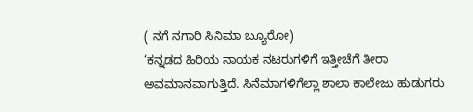( ನಗೆ ನಗಾರಿ ಸಿನಿಮಾ ಬ್ಯೂರೋ)
‘ಕನ್ನಡದ ಹಿರಿಯ ನಾಯಕ ನಟರುಗಳಿಗೆ ಇತ್ತೀಚೆಗೆ ತೀರಾ ಅವಮಾನವಾಗುತ್ತಿದೆ. ಸಿನೆಮಾಗಳಿಗೆಲ್ಲಾ ಶಾಲಾ ಕಾಲೇಜು ಹುಡುಗರು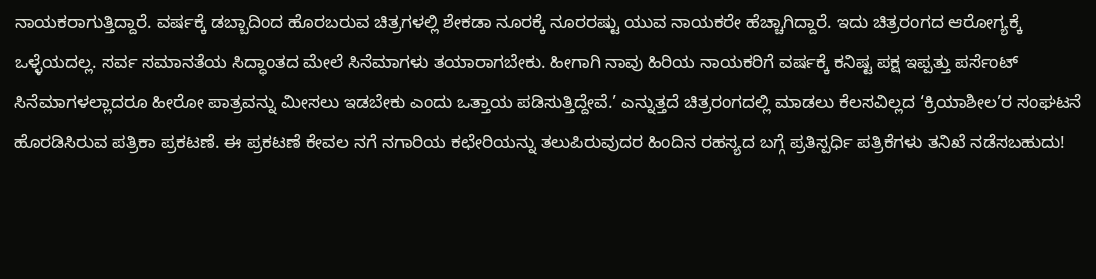ನಾಯಕರಾಗುತ್ತಿದ್ದಾರೆ. ವರ್ಷಕ್ಕೆ ಡಬ್ಬಾದಿಂದ ಹೊರಬರುವ ಚಿತ್ರಗಳಲ್ಲಿ ಶೇಕಡಾ ನೂರಕ್ಕೆ ನೂರರಷ್ಟು ಯುವ ನಾಯಕರೇ ಹೆಚ್ಚಾಗಿದ್ದಾರೆ. ಇದು ಚಿತ್ರರಂಗದ ಆರೋಗ್ಯಕ್ಕೆ ಒಳ್ಳೆಯದಲ್ಲ. ಸರ್ವ ಸಮಾನತೆಯ ಸಿದ್ಧಾಂತದ ಮೇಲೆ ಸಿನೆಮಾಗಳು ತಯಾರಾಗಬೇಕು. ಹೀಗಾಗಿ ನಾವು ಹಿರಿಯ ನಾಯಕರಿಗೆ ವರ್ಷಕ್ಕೆ ಕನಿಷ್ಟ ಪಕ್ಷ ಇಪ್ಪತ್ತು ಪರ್ಸೆಂಟ್ ಸಿನೆಮಾಗಳಲ್ಲಾದರೂ ಹೀರೋ ಪಾತ್ರವನ್ನು ಮೀಸಲು ಇಡಬೇಕು ಎಂದು ಒತ್ತಾಯ ಪಡಿಸುತ್ತಿದ್ದೇವೆ.’ ಎನ್ನುತ್ತದೆ ಚಿತ್ರರಂಗದಲ್ಲಿ ಮಾಡಲು ಕೆಲಸವಿಲ್ಲದ ‘ಕ್ರಿಯಾಶೀಲ’ರ ಸಂಘಟನೆ ಹೊರಡಿಸಿರುವ ಪತ್ರಿಕಾ ಪ್ರಕಟಣೆ. ಈ ಪ್ರಕಟಣೆ ಕೇವಲ ನಗೆ ನಗಾರಿಯ ಕಛೇರಿಯನ್ನು ತಲುಪಿರುವುದರ ಹಿಂದಿನ ರಹಸ್ಯದ ಬಗ್ಗೆ ಪ್ರತಿಸ್ಪರ್ಧಿ ಪತ್ರಿಕೆಗಳು ತನಿಖೆ ನಡೆಸಬಹುದು!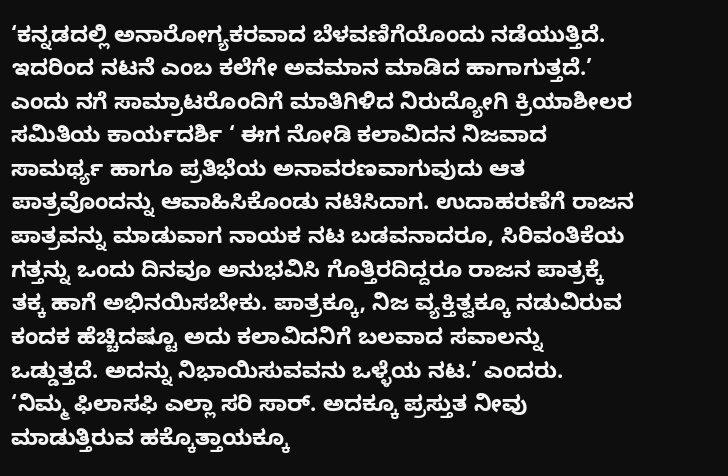‘ಕನ್ನಡದಲ್ಲಿ ಅನಾರೋಗ್ಯಕರವಾದ ಬೆಳವಣಿಗೆಯೊಂದು ನಡೆಯುತ್ತಿದೆ. ಇದರಿಂದ ನಟನೆ ಎಂಬ ಕಲೆಗೇ ಅವಮಾನ ಮಾಡಿದ ಹಾಗಾಗುತ್ತದೆ.’ ಎಂದು ನಗೆ ಸಾಮ್ರಾಟರೊಂದಿಗೆ ಮಾತಿಗಿಳಿದ ನಿರುದ್ಯೋಗಿ ಕ್ರಿಯಾಶೀಲರ ಸಮಿತಿಯ ಕಾರ್ಯದರ್ಶಿ ‘ ಈಗ ನೋಡಿ ಕಲಾವಿದನ ನಿಜವಾದ ಸಾಮರ್ಥ್ಯ ಹಾಗೂ ಪ್ರತಿಭೆಯ ಅನಾವರಣವಾಗುವುದು ಆತ ಪಾತ್ರವೊಂದನ್ನು ಆವಾಹಿಸಿಕೊಂಡು ನಟಿಸಿದಾಗ. ಉದಾಹರಣೆಗೆ ರಾಜನ ಪಾತ್ರವನ್ನು ಮಾಡುವಾಗ ನಾಯಕ ನಟ ಬಡವನಾದರೂ, ಸಿರಿವಂತಿಕೆಯ ಗತ್ತನ್ನು ಒಂದು ದಿನವೂ ಅನುಭವಿಸಿ ಗೊತ್ತಿರದಿದ್ದರೂ ರಾಜನ ಪಾತ್ರಕ್ಕೆ ತಕ್ಕ ಹಾಗೆ ಅಭಿನಯಿಸಬೇಕು. ಪಾತ್ರಕ್ಕೂ, ನಿಜ ವ್ಯಕ್ತಿತ್ವಕ್ಕೂ ನಡುವಿರುವ ಕಂದಕ ಹೆಚ್ಚಿದಷ್ಟೂ ಅದು ಕಲಾವಿದನಿಗೆ ಬಲವಾದ ಸವಾಲನ್ನು ಒಡ್ಡುತ್ತದೆ. ಅದನ್ನು ನಿಭಾಯಿಸುವವನು ಒಳ್ಳೆಯ ನಟ.’ ಎಂದರು.
‘ನಿಮ್ಮ ಫಿಲಾಸಫಿ ಎಲ್ಲಾ ಸರಿ ಸಾರ್. ಅದಕ್ಕೂ ಪ್ರಸ್ತುತ ನೀವು ಮಾಡುತ್ತಿರುವ ಹಕ್ಕೊತ್ತಾಯಕ್ಕೂ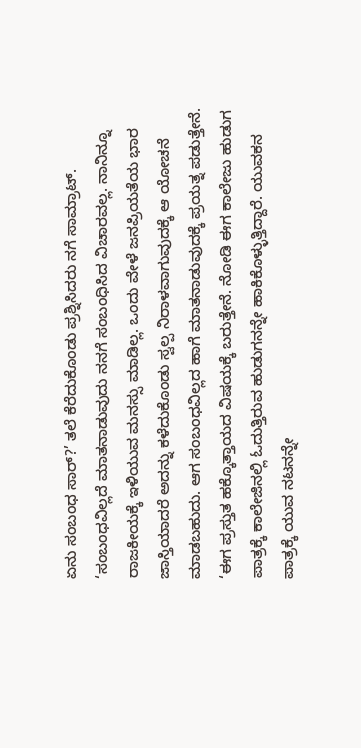ಏನು ಸಂಬಂಧ ಸಾರ್?’ ತಲೆ ಕೆರೆದುಕೊಂಡು ಪ್ರಶ್ನಿಸಿದರು ನಗೆ ಸಾಮ್ರಾಟ್.
‘ಸಂಬಂಧವಿಲ್ಲದೆ ಮಾತನಾಡುವುದು ನನಗೆ ಸಂಬಂಧಿಸಿದ ವಿಚಾರವಲ್ಲ. ನಾನಿನ್ನೂ ರಾಜಕೀಯಕ್ಕೆ ಇಳಿಯುವ ಮನಸ್ಸು ಮಾಡಿಲ್ಲ. ಒಂದು ವೇಳೆ ಜನಪ್ರಿಯತೆಯ ಭಾರ ಜಾಸ್ತಿಯಾದರೆ ಅದನ್ನು ಕಳೆದುಕೊಂಡು ಸ್ವಲ್ಪ ನಿರಾಳವಾಗುವುದಕ್ಕೆ ಆ ಯೋಚನೆ ಮಾಡಬಹುದು. ಆಗ ಸಂಬಂಧವಿಲ್ಲದ ಹಾಗೆ ಮಾತನಾಡುವುದಕ್ಕೆ ಪ್ರಯತ್ನ ಪಡುತ್ತೇನೆ.
‘ಈಗ ಪ್ರಸ್ತುತ ಹಕ್ಕೊತ್ತಾಯದ ವಿಷಯಕ್ಕೆ ಬರುತ್ತೇನೆ. ನೋಡಿ ಈಗ ಕಾಲೇಜು ಹುಡುಗ ಪಾತ್ರಕ್ಕೆ ಕಾಲೇಜಿನಲ್ಲಿ ಓದುತ್ತಿರುವ ಹುಡುಗನನ್ನೇ ಹಾಕಿಕೊಳ್ಳುತ್ತಿದ್ದಾರೆ. ಯುವಕನ ಪಾತ್ರಕ್ಕೆ ಯುವ ನಟನನ್ನೇ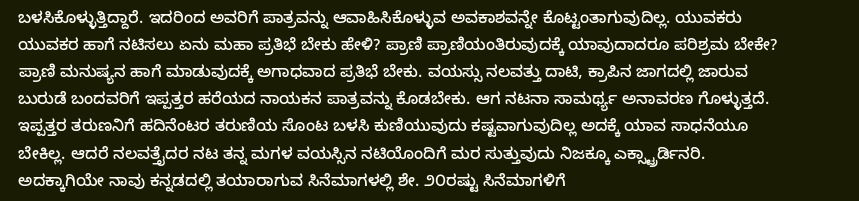ಬಳಸಿಕೊಳ್ಳುತ್ತಿದ್ದಾರೆ. ಇದರಿಂದ ಅವರಿಗೆ ಪಾತ್ರವನ್ನು ಆವಾಹಿಸಿಕೊಳ್ಳುವ ಅವಕಾಶವನ್ನೇ ಕೊಟ್ಟಂತಾಗುವುದಿಲ್ಲ. ಯುವಕರು ಯುವಕರ ಹಾಗೆ ನಟಿಸಲು ಏನು ಮಹಾ ಪ್ರತಿಭೆ ಬೇಕು ಹೇಳಿ? ಪ್ರಾಣಿ ಪ್ರಾಣಿಯಂತಿರುವುದಕ್ಕೆ ಯಾವುದಾದರೂ ಪರಿಶ್ರಮ ಬೇಕೇ? ಪ್ರಾಣಿ ಮನುಷ್ಯನ ಹಾಗೆ ಮಾಡುವುದಕ್ಕೆ ಅಗಾಧವಾದ ಪ್ರತಿಭೆ ಬೇಕು. ವಯಸ್ಸು ನಲವತ್ತು ದಾಟಿ, ಕ್ರಾಪಿನ ಜಾಗದಲ್ಲಿ ಜಾರುವ ಬುರುಡೆ ಬಂದವರಿಗೆ ಇಪ್ಪತ್ತರ ಹರೆಯದ ನಾಯಕನ ಪಾತ್ರವನ್ನು ಕೊಡಬೇಕು. ಆಗ ನಟನಾ ಸಾಮರ್ಥ್ಯ ಅನಾವರಣ ಗೊಳ್ಳುತ್ತದೆ. ಇಪ್ಪತ್ತರ ತರುಣನಿಗೆ ಹದಿನೆಂಟರ ತರುಣಿಯ ಸೊಂಟ ಬಳಸಿ ಕುಣಿಯುವುದು ಕಷ್ಟವಾಗುವುದಿಲ್ಲ ಅದಕ್ಕೆ ಯಾವ ಸಾಧನೆಯೂ ಬೇಕಿಲ್ಲ. ಆದರೆ ನಲವತ್ತೈದರ ನಟ ತನ್ನ ಮಗಳ ವಯಸ್ಸಿನ ನಟಿಯೊಂದಿಗೆ ಮರ ಸುತ್ತುವುದು ನಿಜಕ್ಕೂ ಎಕ್ಸ್ಟ್ರಾರ್ಡಿನರಿ. ಅದಕ್ಕಾಗಿಯೇ ನಾವು ಕನ್ನಡದಲ್ಲಿ ತಯಾರಾಗುವ ಸಿನೆಮಾಗಳಲ್ಲಿ ಶೇ. ೨೦ರಷ್ಟು ಸಿನೆಮಾಗಳಿಗೆ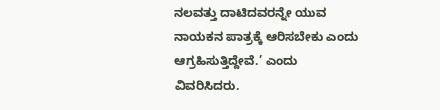ನಲವತ್ತು ದಾಟಿದವರನ್ನೇ ಯುವ ನಾಯಕನ ಪಾತ್ರಕ್ಕೆ ಆರಿಸಬೇಕು ಎಂದು ಆಗ್ರಹಿಸುತ್ತಿದ್ದೇವೆ.’ ಎಂದು ವಿವರಿಸಿದರು.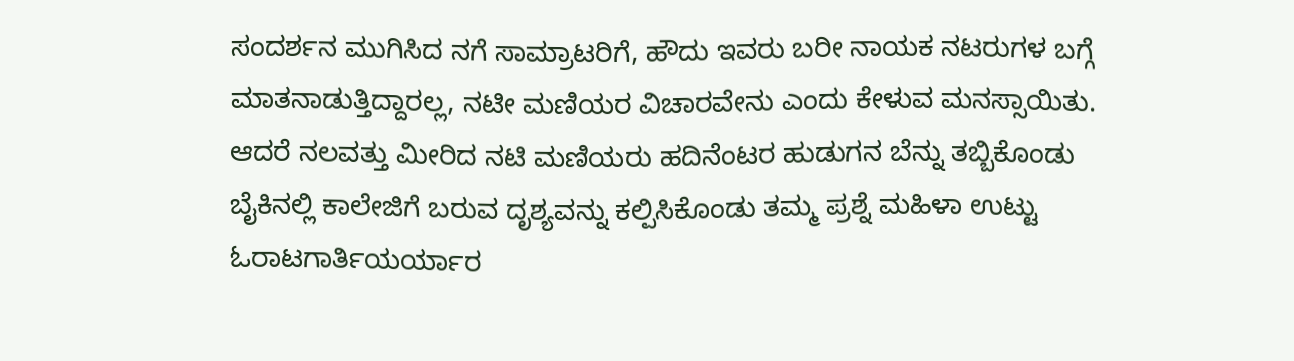ಸಂದರ್ಶನ ಮುಗಿಸಿದ ನಗೆ ಸಾಮ್ರಾಟರಿಗೆ, ಹೌದು ಇವರು ಬರೀ ನಾಯಕ ನಟರುಗಳ ಬಗ್ಗೆ ಮಾತನಾಡುತ್ತಿದ್ದಾರಲ್ಲ, ನಟೀ ಮಣಿಯರ ವಿಚಾರವೇನು ಎಂದು ಕೇಳುವ ಮನಸ್ಸಾಯಿತು. ಆದರೆ ನಲವತ್ತು ಮೀರಿದ ನಟಿ ಮಣಿಯರು ಹದಿನೆಂಟರ ಹುಡುಗನ ಬೆನ್ನು ತಬ್ಬಿಕೊಂಡು ಬೈಕಿನಲ್ಲಿ ಕಾಲೇಜಿಗೆ ಬರುವ ದೃಶ್ಯವನ್ನು ಕಲ್ಪಿಸಿಕೊಂಡು ತಮ್ಮ ಪ್ರಶ್ನೆ ಮಹಿಳಾ ಉಟ್ಟು ಓರಾಟಗಾರ್ತಿಯರ್ಯಾರ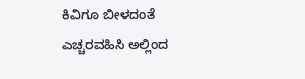ಕಿವಿಗೂ ಬೀಳದಂತೆ ಎಚ್ಚರವಹಿಸಿ ಅಲ್ಲಿಂದ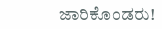ಜಾರಿಕೊಂಡರು!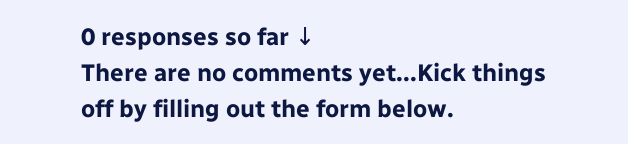0 responses so far ↓
There are no comments yet...Kick things off by filling out the form below.